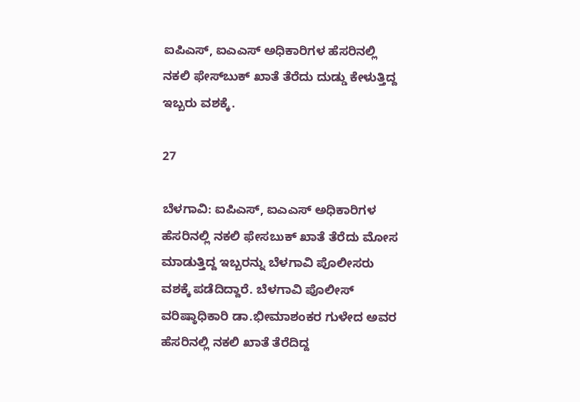ಐಪಿಎಸ್, ಐಎಎಸ್ ಅಧಿಕಾರಿಗಳ ಹೆಸರಿನಲ್ಲಿ ನಕಲಿ ಫೇಸ್‍ಬುಕ್ ಖಾತೆ ತೆರೆದು ದುಡ್ಡು ಕೇಳುತ್ತಿದ್ದ ಇಬ್ಬರು ವಶಕ್ಕೆ.

27

ಬೆಳಗಾವಿ: ಐಪಿಎಸ್, ಐಎಎಸ್ ಅಧಿಕಾರಿಗಳ ಹೆಸರಿನಲ್ಲಿ ನಕಲಿ ಫೇಸಬುಕ್ ಖಾತೆ ತೆರೆದು ಮೋಸ ಮಾಡುತ್ತಿದ್ದ ಇಬ್ಬರನ್ನು ಬೆಳಗಾವಿ ಪೊಲೀಸರು ವಶಕ್ಕೆ ಪಡೆದಿದ್ದಾರೆ. ಬೆಳಗಾವಿ ಪೊಲೀಸ್ ವರಿಷ್ಠಾಧಿಕಾರಿ ಡಾ.ಭೀಮಾಶಂಕರ ಗುಳೇದ ಅವರ ಹೆಸರಿನಲ್ಲಿ ನಕಲಿ ಖಾತೆ ತೆರೆದಿದ್ದ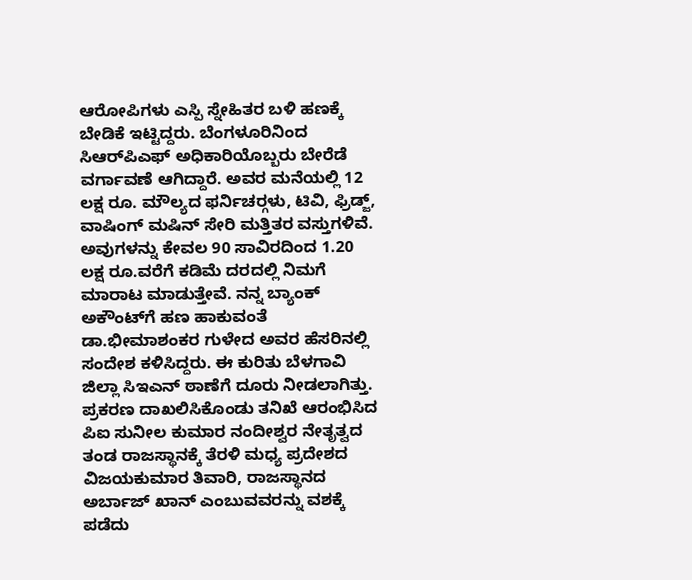ಆರೋಪಿಗಳು ಎಸ್ಪಿ ಸ್ನೇಹಿತರ ಬಳಿ ಹಣಕ್ಕೆ ಬೇಡಿಕೆ ಇಟ್ಟಿದ್ದರು. ಬೆಂಗಳೂರಿನಿಂದ ಸಿಆರ್‌ಪಿಎಫ್ ಅಧಿಕಾರಿಯೊಬ್ಬರು ಬೇರೆಡೆ ವರ್ಗಾವಣೆ ಆಗಿದ್ದಾರೆ. ಅವರ ಮನೆಯಲ್ಲಿ 12 ಲಕ್ಷ ರೂ. ಮೌಲ್ಯದ ಫರ್ನಿಚರ್‍ಗಳು, ಟಿವಿ, ಫ್ರಿಡ್ಜ್, ವಾಷಿಂಗ್ ಮಷಿನ್ ಸೇರಿ ಮತ್ತಿತರ ವಸ್ತುಗಳಿವೆ. ಅವುಗಳನ್ನು ಕೇವಲ 90 ಸಾವಿರದಿಂದ 1.20 ಲಕ್ಷ ರೂ.ವರೆಗೆ ಕಡಿಮೆ ದರದಲ್ಲಿ ನಿಮಗೆ ಮಾರಾಟ ಮಾಡುತ್ತೇವೆ. ನನ್ನ ಬ್ಯಾಂಕ್ ಅಕೌಂಟ್‍ಗೆ ಹಣ ಹಾಕುವಂತೆ ಡಾ.ಭೀಮಾಶಂಕರ ಗುಳೇದ ಅವರ ಹೆಸರಿನಲ್ಲಿ ಸಂದೇಶ ಕಳಿಸಿದ್ದರು. ಈ ಕುರಿತು ಬೆಳಗಾವಿ ಜಿಲ್ಲಾ ಸಿಇಎನ್ ಠಾಣೆಗೆ ದೂರು ನೀಡಲಾಗಿತ್ತು. ಪ್ರಕರಣ ದಾಖಲಿಸಿಕೊಂಡು ತನಿಖೆ ಆರಂಭಿಸಿದ ಪಿಐ ಸುನೀಲ ಕುಮಾರ ನಂದೀಶ್ವರ ನೇತೃತ್ವದ ತಂಡ ರಾಜಸ್ಥಾನಕ್ಕೆ ತೆರಳಿ ಮಧ್ಯ ಪ್ರದೇಶದ ವಿಜಯಕುಮಾರ ತಿವಾರಿ, ರಾಜಸ್ಥಾನದ ಅರ್ಬಾಜ್ ಖಾನ್ ಎಂಬುವವರನ್ನು ವಶಕ್ಕೆ ಪಡೆದು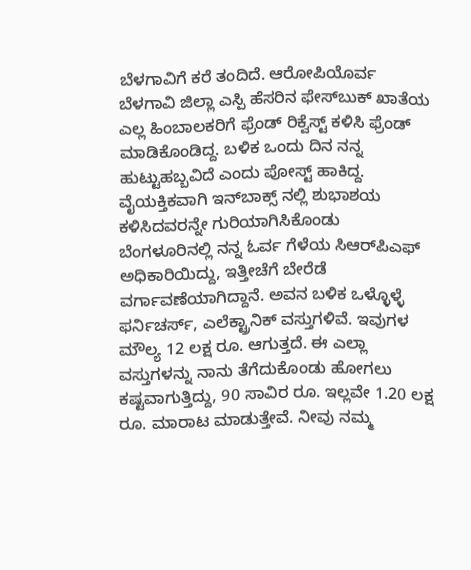ಬೆಳಗಾವಿಗೆ ಕರೆ ತಂದಿದೆ. ಆರೋಪಿಯೊರ್ವ ಬೆಳಗಾವಿ ಜಿಲ್ಲಾ ಎಸ್ಪಿ ಹೆಸರಿನ ಫೇಸ್‍ಬುಕ್ ಖಾತೆಯ ಎಲ್ಲ ಹಿಂಬಾಲಕರಿಗೆ ಫ್ರೆಂಡ್ ರಿಕ್ವೆಸ್ಟ್ ಕಳಿಸಿ ಫ್ರೆಂಡ್ ಮಾಡಿಕೊಂಡಿದ್ದ. ಬಳಿಕ ಒಂದು ದಿನ ನನ್ನ ಹುಟ್ಟುಹಬ್ಬವಿದೆ ಎಂದು ಪೋಸ್ಟ್ ಹಾಕಿದ್ದ. ವೈಯಕ್ತಿಕವಾಗಿ ಇನ್‌ಬಾಕ್ಸ್ ನಲ್ಲಿ ಶುಭಾಶಯ ಕಳಿಸಿದವರನ್ನೇ ಗುರಿಯಾಗಿಸಿಕೊಂಡು ಬೆಂಗಳೂರಿನಲ್ಲಿ ನನ್ನ ಓರ್ವ ಗೆಳೆಯ ಸಿಆರ್‌ಪಿಎಫ್  ಅಧಿಕಾರಿಯಿದ್ದು, ಇತ್ತೀಚೆಗೆ ಬೇರೆಡೆ ವರ್ಗಾವಣೆಯಾಗಿದ್ದಾನೆ. ಅವನ ಬಳಿಕ ಒಳ್ಳೊಳ್ಳೆ ಫರ್ನಿಚರ್ಸ್, ಎಲೆಕ್ಟ್ರಾನಿಕ್ ವಸ್ತುಗಳಿವೆ. ಇವುಗಳ ಮೌಲ್ಯ 12 ಲಕ್ಷ ರೂ. ಆಗುತ್ತದೆ. ಈ ಎಲ್ಲಾ ವಸ್ತುಗಳನ್ನು ನಾನು ತೆಗೆದುಕೊಂಡು ಹೋಗಲು ಕಷ್ಟವಾಗುತ್ತಿದ್ದು, 90 ಸಾವಿರ ರೂ. ಇಲ್ಲವೇ 1.20 ಲಕ್ಷ ರೂ. ಮಾರಾಟ ಮಾಡುತ್ತೇವೆ. ನೀವು ನಮ್ಮ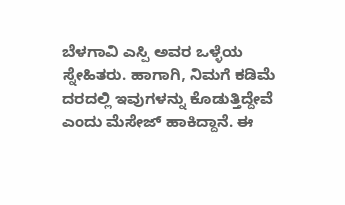ಬೆಳಗಾವಿ ಎಸ್ಪಿ ಅವರ ಒಳ್ಳೆಯ ಸ್ನೇಹಿತರು. ಹಾಗಾಗಿ, ನಿಮಗೆ ಕಡಿಮೆ ದರದಲ್ಲಿ ಇವುಗಳನ್ನು ಕೊಡುತ್ತಿದ್ದೇವೆ ಎಂದು ಮೆಸೇಜ್ ಹಾಕಿದ್ದಾನೆ. ಈ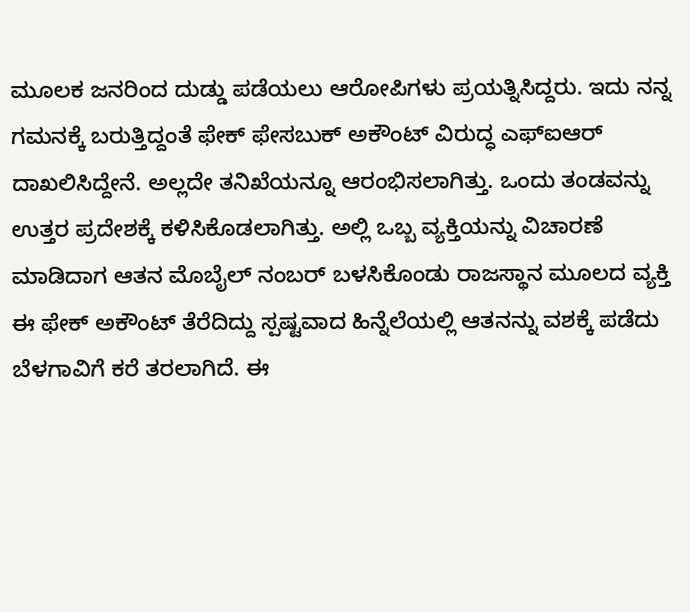ಮೂಲಕ ಜನರಿಂದ ದುಡ್ಡು ಪಡೆಯಲು ಆರೋಪಿಗಳು ಪ್ರಯತ್ನಿಸಿದ್ದರು. ಇದು ನನ್ನ ಗಮನಕ್ಕೆ ಬರುತ್ತಿದ್ದಂತೆ ಫೇಕ್ ಫೇಸಬುಕ್ ಅಕೌಂಟ್ ವಿರುದ್ಧ ಎಫ್ಐಆರ್ ದಾಖಲಿಸಿದ್ದೇನೆ. ಅಲ್ಲದೇ ತನಿಖೆಯನ್ನೂ ಆರಂಭಿಸಲಾಗಿತ್ತು. ಒಂದು ತಂಡವನ್ನು ಉತ್ತರ ಪ್ರದೇಶಕ್ಕೆ ಕಳಿಸಿಕೊಡಲಾಗಿತ್ತು. ಅಲ್ಲಿ ಒಬ್ಬ ವ್ಯಕ್ತಿಯನ್ನು ವಿಚಾರಣೆ ಮಾಡಿದಾಗ ಆತನ ಮೊಬೈಲ್ ನಂಬರ್ ಬಳಸಿಕೊಂಡು ರಾಜಸ್ಥಾನ ಮೂಲದ ವ್ಯಕ್ತಿ ಈ ಫೇಕ್ ಅಕೌಂಟ್ ತೆರೆದಿದ್ದು ಸ್ಪಷ್ಟವಾದ ಹಿನ್ನೆಲೆಯಲ್ಲಿ ಆತನನ್ನು ವಶಕ್ಕೆ ಪಡೆದು ಬೆಳಗಾವಿಗೆ ಕರೆ ತರಲಾಗಿದೆ. ಈ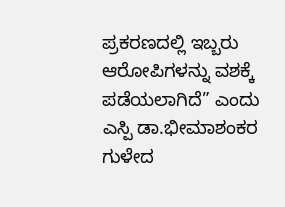ಪ್ರಕರಣದಲ್ಲಿ ಇಬ್ಬರು ಆರೋಪಿಗಳನ್ನು ವಶಕ್ಕೆ ಪಡೆಯಲಾಗಿದೆ” ಎಂದು ಎಸ್ಪಿ ಡಾ.ಭೀಮಾಶಂಕರ ಗುಳೇದ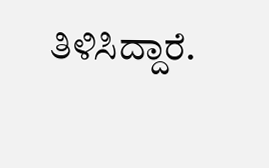ತಿಳಿಸಿದ್ದಾರೆ.